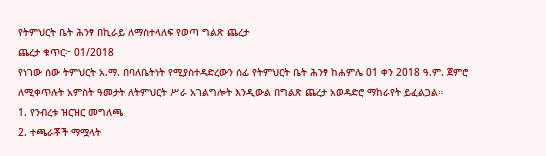የትምህርት ቤት ሕንፃ በኪራይ ለማስተላለፍ የወጣ ግልጽ ጨረታ
ጨረታ ቁጥር፦ 01/2018
የነገው ሰው ትምህርት አ.ማ. በባለቤትነት የሚያስተዳድረውን ሰፊ የትምህርት ቤት ሕንፃ ከሐምሌ 01 ቀን 2018 ዓ.ም. ጀምሮ ለሚቀጥሉት አምስት ዓመታት ለትምህርት ሥራ አገልግሎት እንዲውል በግልጽ ጨረታ አወዳድሮ ማከራየት ይፈልጋል።
1. የንብረቱ ዝርዝር መግለጫ
2. ተጫራቾች ማሟላት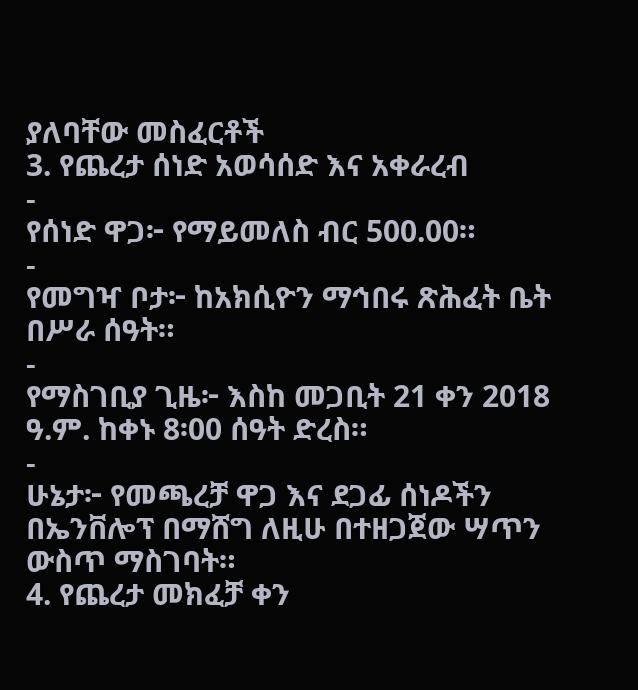ያለባቸው መስፈርቶች
3. የጨረታ ሰነድ አወሳሰድ እና አቀራረብ
-
የሰነድ ዋጋ፦ የማይመለስ ብር 500.00።
-
የመግዣ ቦታ፦ ከአክሲዮን ማኅበሩ ጽሕፈት ቤት በሥራ ሰዓት።
-
የማስገቢያ ጊዜ፦ እስከ መጋቢት 21 ቀን 2018 ዓ.ም. ከቀኑ 8፡00 ሰዓት ድረስ።
-
ሁኔታ፦ የመጫረቻ ዋጋ እና ደጋፊ ሰነዶችን በኤንቨሎፕ በማሸግ ለዚሁ በተዘጋጀው ሣጥን ውስጥ ማስገባት።
4. የጨረታ መክፈቻ ቀን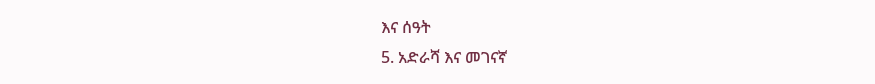እና ሰዓት
5. አድራሻ እና መገናኛ